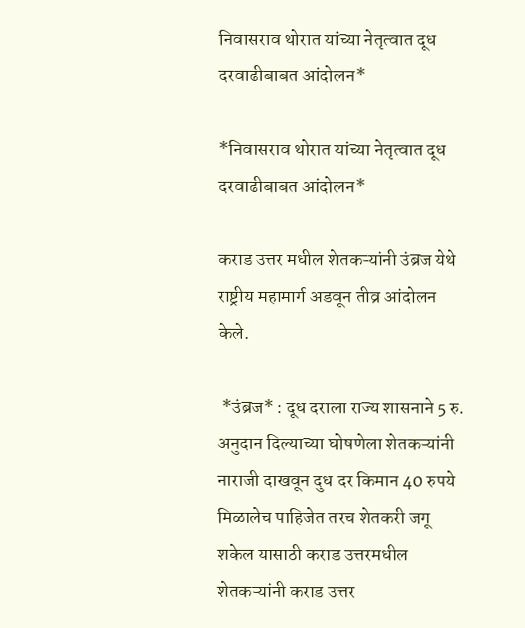निवासराव थोरात यांच्या नेतृत्वात दूध दरवाढीबाबत आंदोलन*

*निवासराव थोरात यांच्या नेतृत्वात दूध दरवाढीबाबत आंदोलन*

कराड उत्तर मधील शेतकऱ्यांनी उंब्रज येथे राष्ट्रीय महामार्ग अडवून तीव्र आंदोलन केले.

 *उंब्रज* : दूध दराला राज्य शासनाने 5 रु. अनुदान दिल्याच्या घोषणेला शेतकऱ्यांनी नाराजी दाखवून दुध दर किमान 40 रुपये मिळालेच पाहिजेत तरच शेतकरी जगू शकेल यासाठी कराड उत्तरमधील शेतकऱ्यांनी कराड उत्तर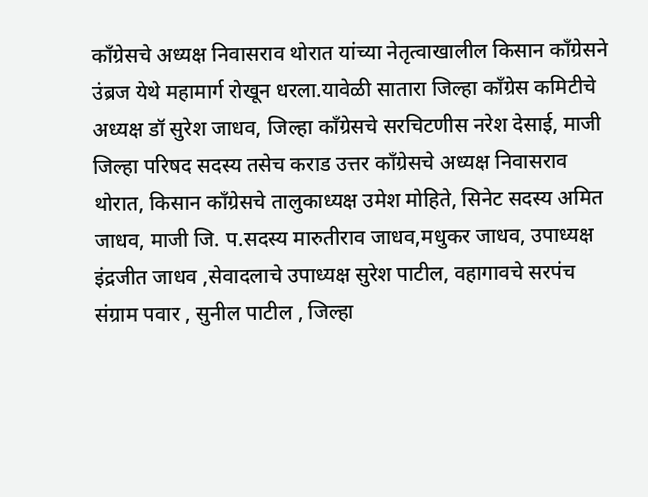काँग्रेसचे अध्यक्ष निवासराव थोरात यांच्या नेतृत्वाखालील किसान काँग्रेसने उंब्रज येथे महामार्ग रोखून धरला.यावेळी सातारा जिल्हा काँग्रेस कमिटीचे अध्यक्ष डॉ सुरेश जाधव, जिल्हा काँग्रेसचे सरचिटणीस नरेश देसाई, माजी जिल्हा परिषद सदस्य तसेच कराड उत्तर काँग्रेसचे अध्यक्ष निवासराव थोरात, किसान काँग्रेसचे तालुकाध्यक्ष उमेश मोहिते, सिनेट सदस्य अमित जाधव, माजी जि. प.सदस्य मारुतीराव जाधव,मधुकर जाधव, उपाध्यक्ष इंद्रजीत जाधव ,सेवादलाचे उपाध्यक्ष सुरेश पाटील, वहागावचे सरपंच संग्राम पवार , सुनील पाटील , जिल्हा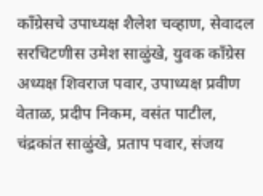काँग्रेसचे उपाध्यक्ष शैलेश चव्हाण, सेवादल सरचिटणीस उमेश साळुंखे, युवक काँग्रेस अध्यक्ष शिवराज पवार, उपाध्यक्ष प्रवीण वेताळ, प्रदीप निकम, वसंत पाटील, चंद्रकांत साळुंखे, प्रताप पवार, संजय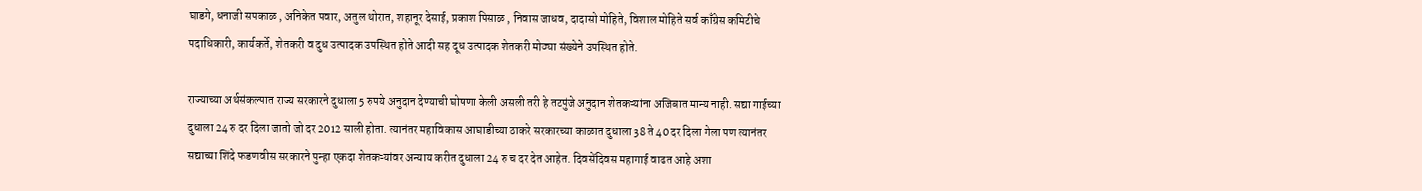घाडगे, धनाजी सपकाळ , अनिकेत पवार, अतुल थोरात, शहानूर देसाई, प्रकाश पिसाळ , निवास जाधव, दादासो मोहिते, विशाल मोहिते सर्व काँग्रेस कमिटीचे पदाधिकारी, कार्यकर्ते, शेतकरी व दुध उत्पादक उपस्थित होते आदी सह दूध उत्पादक शेतकरी मोठ्या संख्येने उपस्थित होते.

राज्याच्या अर्थसंकल्पात राज्य सरकारने दुधाला 5 रुपये अनुदान देण्याची घोषणा केली असली तरी हे तटपुंजे अनुदान शेतकऱ्यांना अजिबात मान्य नाही. सद्या गाईच्या दुधाला 24 रु दर दिला जातो जो दर 2012 साली होता. त्यानंतर महाविकास आघाडीच्या ठाकरे सरकारच्या काळात दुधाला 38 ते 40 दर दिला गेला पण त्यानंतर सद्याच्या शिंदे फडणवीस सरकारने पुन्हा एकदा शेतकऱ्यांवर अन्याय करीत दुधाला 24 रु च दर देत आहेत. दिवसेंदिवस महागाई वाढत आहे अशा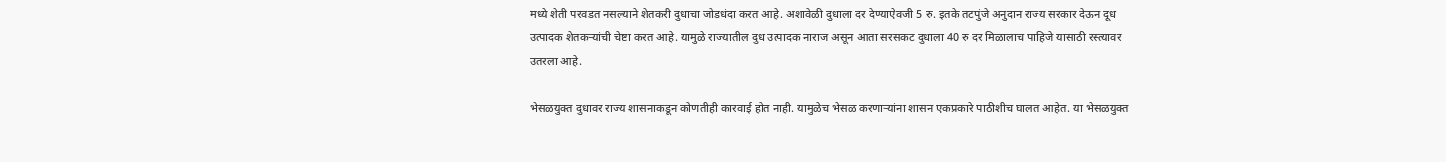मध्ये शेती परवडत नसल्याने शेतकरी दुधाचा जोडधंदा करत आहे. अशावेळी दुधाला दर देण्याऐवजी 5 रु. इतके तटपुंजे अनुदान राज्य सरकार देऊन दूध उत्पादक शेतकऱ्यांची चेष्टा करत आहे. यामुळे राज्यातील दुध उत्पादक नाराज असून आता सरसकट दुधाला 40 रु दर मिळालाच पाहिजे यासाठी रस्त्यावर उतरला आहे.

भेसळयुक्त दुधावर राज्य शासनाकडून कोणतीही कारवाई होत नाही. यामुळेच भेसळ करणाऱ्यांना शासन एकप्रकारे पाठीशीच घालत आहेत. या भेसळयुक्त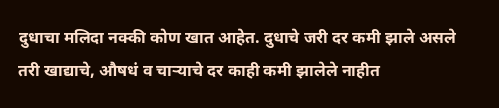दुधाचा मलिदा नक्की कोण खात आहेत. दुधाचे जरी दर कमी झाले असले तरी खाद्याचे, औषधं व चाऱ्याचे दर काही कमी झालेले नाहीत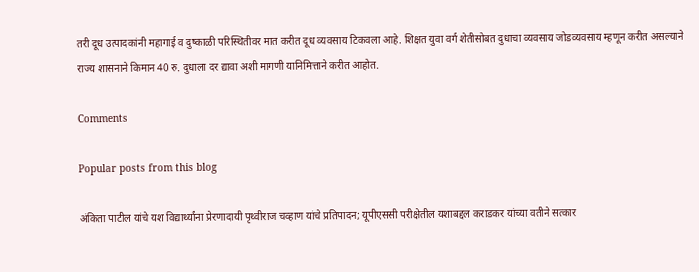तरी दूध उत्पादकांनी महागाई व दुष्काळी परिस्थितीवर मात करीत दूध व्यवसाय टिकवला आहे. शिक्षत युवा वर्ग शेतीसोबत दुधाचा व्यवसाय जोडव्यवसाय म्हणून करीत असल्याने राज्य शासनाने किमान 40 रु. दुधाला दर द्यावा अशी मागणी यानिमित्ताने करीत आहोत.

Comments

Popular posts from this blog

अंकिता पाटील यांचे यश विद्यार्थ्यांना प्रेरणादायी पृथ्वीराज चव्हाण यांचे प्रतिपादन; यूपीएससी परीक्षेतील यशाबद्दल कराडकर यांच्या वतीने सत्कार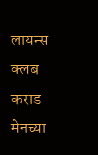लायन्स क्लब कराड मेनच्या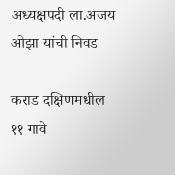अध्यक्षपदी ला.अजय ओझा यांची निवड

कराड दक्षिणमधील ११ गावे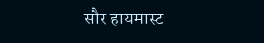सौर हायमास्ट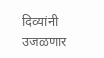दिव्यांनी उजळणार